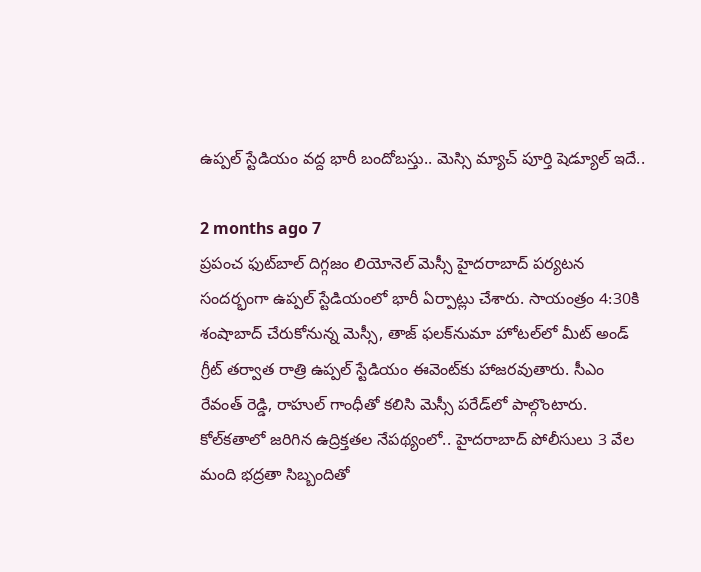ఉప్పల్ స్టేడియం వద్ద భారీ బందోబస్తు.. మెస్సి మ్యాచ్ పూర్తి షెడ్యూల్ ఇదే..

2 months ago 7
ప్రపంచ ఫుట్‌బాల్ దిగ్గజం లియోనెల్ మెస్సీ హైదరాబాద్ పర్యటన సందర్భంగా ఉప్పల్ స్టేడియంలో భారీ ఏర్పాట్లు చేశారు. సాయంత్రం 4:30కి శంషాబాద్ చేరుకోనున్న మెస్సీ, తాజ్ ఫలక్‌నుమా హోటల్‌లో మీట్ అండ్ గ్రీట్ తర్వాత రాత్రి ఉప్పల్ స్టేడియం ఈవెంట్‌కు హాజరవుతారు. సీఎం రేవంత్ రెడ్డి, రాహుల్ గాంధీతో కలిసి మెస్సీ పరేడ్‌లో పాల్గొంటారు. కోల్‌కతాలో జరిగిన ఉద్రిక్తతల నేపథ్యంలో.. హైదరాబాద్ పోలీసులు 3 వేల మంది భద్రతా సిబ్బందితో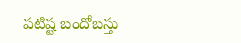పటిష్ట బందోబస్తు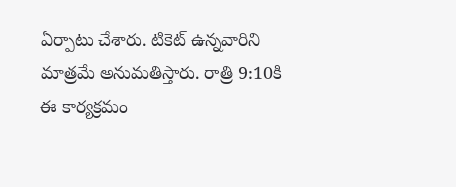ఏర్పాటు చేశారు. టికెట్ ఉన్నవారిని మాత్రమే అనుమతిస్తారు. రాత్రి 9:10కి ఈ కార్యక్రమం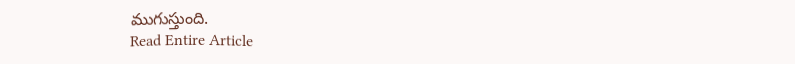ముగుస్తుంది.
Read Entire Article